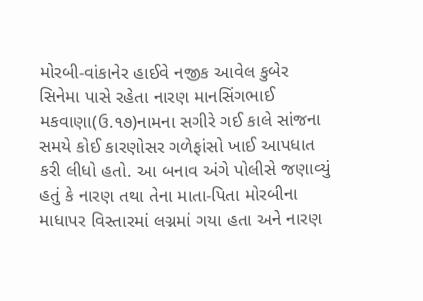મોરબી-વાંકાનેર હાઈવે નજીક આવેલ કુબેર સિનેમા પાસે રહેતા નારણ માનસિંગભાઈ મકવાણા(ઉ.૧૭)નામના સગીરે ગઈ કાલે સાંજના સમયે કોઈ કારણોસર ગળેફાંસો ખાઈ આપધાત કરી લીધો હતો. આ બનાવ અંગે પોલીસે જણાવ્યું હતું કે નારણ તથા તેના માતા-પિતા મોરબીના માધાપર વિસ્તારમાં લગ્નમાં ગયા હતા અને નારણ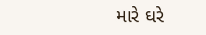મારે ઘરે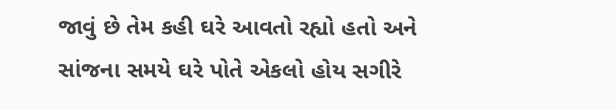જાવું છે તેમ કહી ઘરે આવતો રહ્યો હતો અને સાંજના સમયે ઘરે પોતે એકલો હોય સગીરે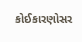કોઈકારણોસર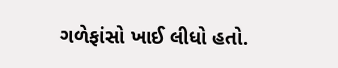ગળેફાંસો ખાઈ લીધો હતો.